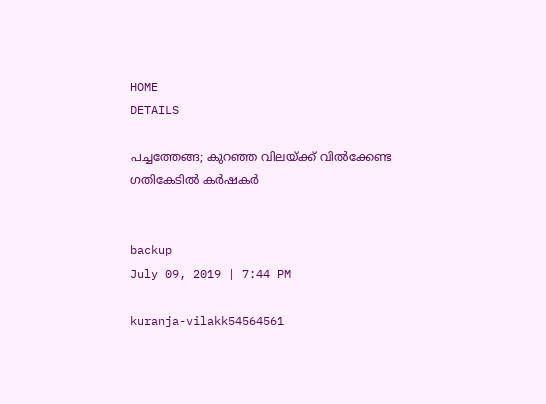HOME
DETAILS

പച്ചത്തേങ്ങ; കുറഞ്ഞ വിലയ്ക്ക് വില്‍ക്കേണ്ട ഗതികേടില്‍ കര്‍ഷകര്‍


backup
July 09, 2019 | 7:44 PM

kuranja-vilakk54564561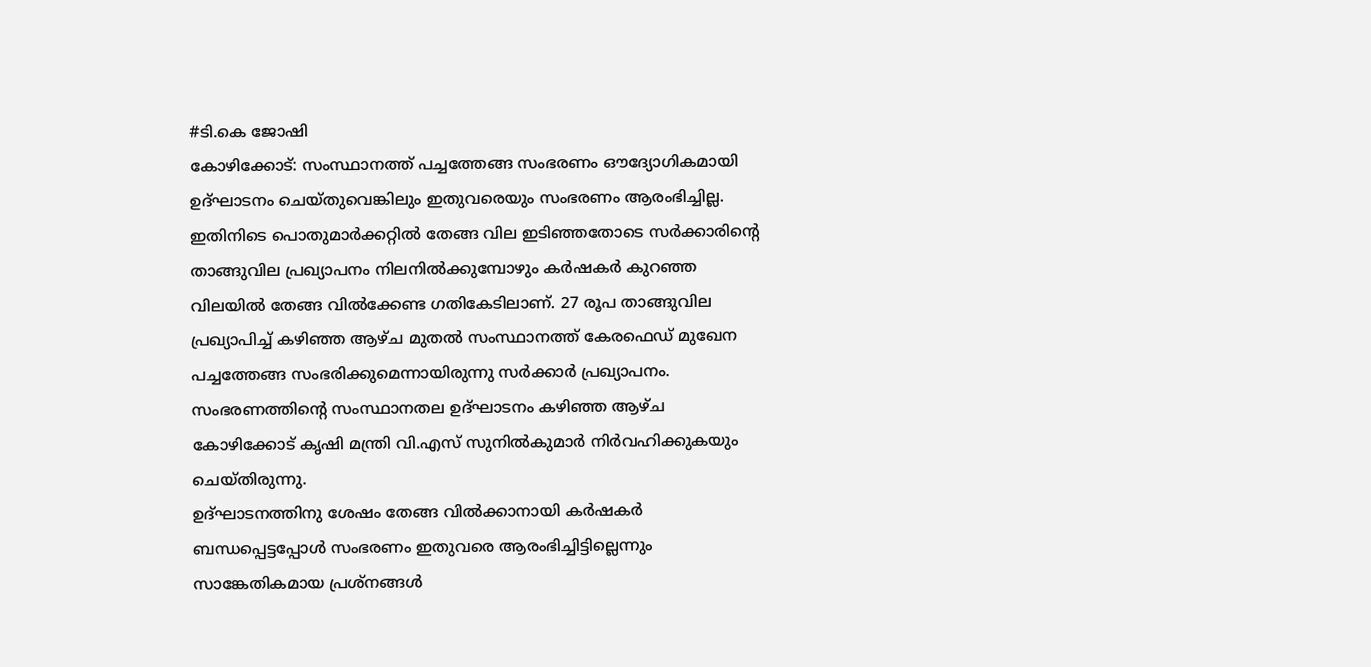#ടി.കെ ജോഷി
കോഴിക്കോട്: സംസ്ഥാനത്ത് പച്ചത്തേങ്ങ സംഭരണം ഔദ്യോഗികമായി ഉദ്ഘാടനം ചെയ്തുവെങ്കിലും ഇതുവരെയും സംഭരണം ആരംഭിച്ചില്ല. ഇതിനിടെ പൊതുമാര്‍ക്കറ്റില്‍ തേങ്ങ വില ഇടിഞ്ഞതോടെ സര്‍ക്കാരിന്റെ താങ്ങുവില പ്രഖ്യാപനം നിലനില്‍ക്കുമ്പോഴും കര്‍ഷകര്‍ കുറഞ്ഞ വിലയില്‍ തേങ്ങ വില്‍ക്കേണ്ട ഗതികേടിലാണ്. 27 രൂപ താങ്ങുവില പ്രഖ്യാപിച്ച് കഴിഞ്ഞ ആഴ്ച മുതല്‍ സംസ്ഥാനത്ത് കേരഫെഡ് മുഖേന പച്ചത്തേങ്ങ സംഭരിക്കുമെന്നായിരുന്നു സര്‍ക്കാര്‍ പ്രഖ്യാപനം. സംഭരണത്തിന്റെ സംസ്ഥാനതല ഉദ്ഘാടനം കഴിഞ്ഞ ആഴ്ച കോഴിക്കോട് കൃഷി മന്ത്രി വി.എസ് സുനില്‍കുമാര്‍ നിര്‍വഹിക്കുകയും ചെയ്തിരുന്നു.
ഉദ്ഘാടനത്തിനു ശേഷം തേങ്ങ വില്‍ക്കാനായി കര്‍ഷകര്‍ ബന്ധപ്പെട്ടപ്പോള്‍ സംഭരണം ഇതുവരെ ആരംഭിച്ചിട്ടില്ലെന്നും സാങ്കേതികമായ പ്രശ്‌നങ്ങള്‍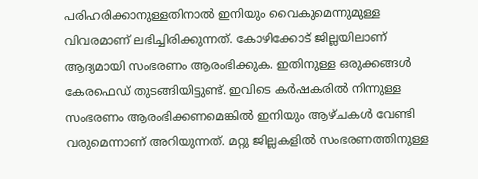പരിഹരിക്കാനുള്ളതിനാല്‍ ഇനിയും വൈകുമെന്നുമുള്ള വിവരമാണ് ലഭിച്ചിരിക്കുന്നത്. കോഴിക്കോട് ജില്ലയിലാണ് ആദ്യമായി സംഭരണം ആരംഭിക്കുക. ഇതിനുള്ള ഒരുക്കങ്ങള്‍ കേരഫെഡ് തുടങ്ങിയിട്ടുണ്ട്. ഇവിടെ കര്‍ഷകരില്‍ നിന്നുള്ള സംഭരണം ആരംഭിക്കണമെങ്കില്‍ ഇനിയും ആഴ്ചകള്‍ വേണ്ടി വരുമെന്നാണ് അറിയുന്നത്. മറ്റു ജില്ലകളില്‍ സംഭരണത്തിനുള്ള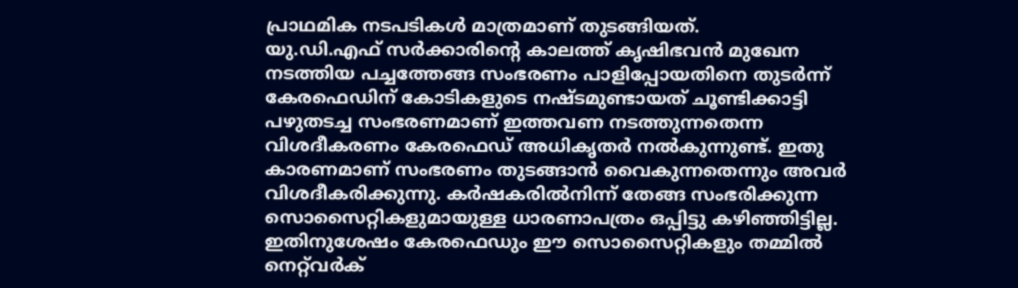പ്രാഥമിക നടപടികള്‍ മാത്രമാണ് തുടങ്ങിയത്.
യു.ഡി.എഫ് സര്‍ക്കാരിന്റെ കാലത്ത് കൃഷിഭവന്‍ മുഖേന നടത്തിയ പച്ചത്തേങ്ങ സംഭരണം പാളിപ്പോയതിനെ തുടര്‍ന്ന് കേരഫെഡിന് കോടികളുടെ നഷ്ടമുണ്ടായത് ചൂണ്ടിക്കാട്ടി പഴുതടച്ച സംഭരണമാണ് ഇത്തവണ നടത്തുന്നതെന്ന വിശദീകരണം കേരഫെഡ് അധികൃതര്‍ നല്‍കുന്നുണ്ട്. ഇതു കാരണമാണ് സംഭരണം തുടങ്ങാന്‍ വൈകുന്നതെന്നും അവര്‍ വിശദീകരിക്കുന്നു. കര്‍ഷകരില്‍നിന്ന് തേങ്ങ സംഭരിക്കുന്ന സൊസൈറ്റികളുമായുള്ള ധാരണാപത്രം ഒപ്പിട്ടു കഴിഞ്ഞിട്ടില്ല. ഇതിനുശേഷം കേരഫെഡും ഈ സൊസൈറ്റികളും തമ്മില്‍ നെറ്റ്‌വര്‍ക്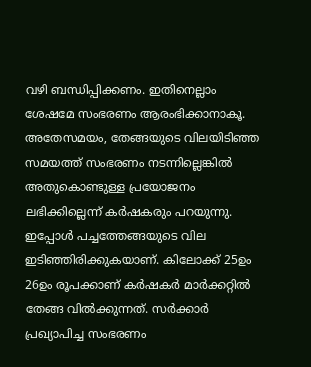വഴി ബന്ധിപ്പിക്കണം. ഇതിനെല്ലാം ശേഷമേ സംഭരണം ആരംഭിക്കാനാകൂ. അതേസമയം, തേങ്ങയുടെ വിലയിടിഞ്ഞ സമയത്ത് സംഭരണം നടന്നില്ലെങ്കില്‍ അതുകൊണ്ടുള്ള പ്രയോജനം ലഭിക്കില്ലെന്ന് കര്‍ഷകരും പറയുന്നു. ഇപ്പോള്‍ പച്ചത്തേങ്ങയുടെ വില ഇടിഞ്ഞിരിക്കുകയാണ്. കിലോക്ക് 25ഉം 26ഉം രൂപക്കാണ് കര്‍ഷകര്‍ മാര്‍ക്കറ്റില്‍ തേങ്ങ വില്‍ക്കുന്നത്. സര്‍ക്കാര്‍ പ്രഖ്യാപിച്ച സംഭരണം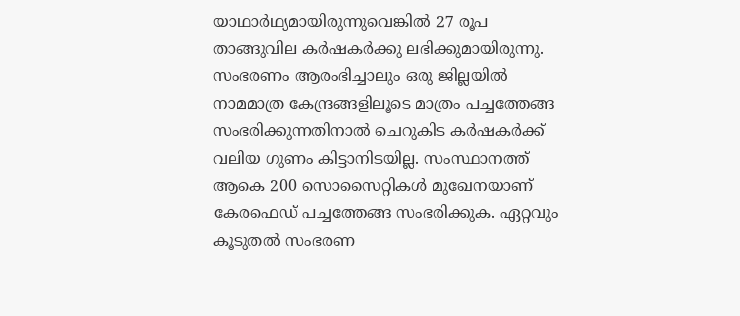യാഥാര്‍ഥ്യമായിരുന്നുവെങ്കില്‍ 27 രൂപ താങ്ങുവില കര്‍ഷകര്‍ക്കു ലഭിക്കുമായിരുന്നു.
സംഭരണം ആരംഭിച്ചാലും ഒരു ജില്ലയില്‍ നാമമാത്ര കേന്ദ്രങ്ങളിലൂടെ മാത്രം പച്ചത്തേങ്ങ സംഭരിക്കുന്നതിനാല്‍ ചെറുകിട കര്‍ഷകര്‍ക്ക് വലിയ ഗുണം കിട്ടാനിടയില്ല. സംസ്ഥാനത്ത് ആകെ 200 സൊസൈറ്റികള്‍ മുഖേനയാണ് കേരഫെഡ് പച്ചത്തേങ്ങ സംഭരിക്കുക. ഏറ്റവും കൂടുതല്‍ സംഭരണ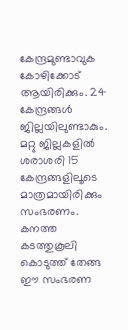കേന്ദ്രമുണ്ടാവുക കോഴിക്കോട് ആയിരിക്കും. 24 കേന്ദ്രങ്ങള്‍ ജില്ലയിലുണ്ടാകും. മറ്റു ജില്ലകളില്‍ ശരാശരി 15 കേന്ദ്രങ്ങളിലൂടെ മാത്രമായിരിക്കും സംഭരണം. കനത്ത കടത്തുകൂലി കൊടുത്ത് തേങ്ങ ഈ സംഭരണ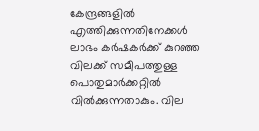കേന്ദ്രങ്ങളില്‍ എത്തിക്കുന്നതിനേക്കള്‍ ലാഭം കര്‍ഷകര്‍ക്ക് കുറഞ്ഞ വിലക്ക് സമീപത്തുള്ള പൊതുമാര്‍ക്കറ്റില്‍ വില്‍ക്കുന്നതാകും. വില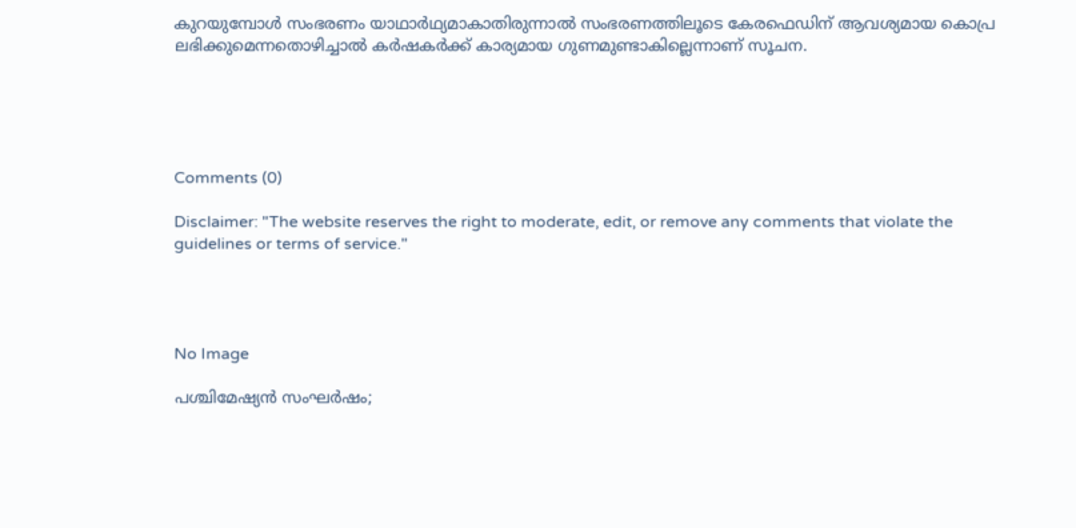കുറയുമ്പോള്‍ സംഭരണം യാഥാര്‍ഥ്യമാകാതിരുന്നാല്‍ സംഭരണത്തിലൂടെ കേരഫെഡിന് ആവശ്യമായ കൊപ്ര ലഭിക്കുമെന്നതൊഴിച്ചാല്‍ കര്‍ഷകര്‍ക്ക് കാര്യമായ ഗുണമുണ്ടാകില്ലെന്നാണ് സൂചന.





Comments (0)

Disclaimer: "The website reserves the right to moderate, edit, or remove any comments that violate the guidelines or terms of service."




No Image

പശ്ചിമേഷ്യൻ സംഘർഷം;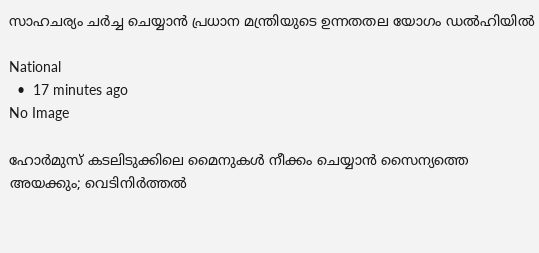സാഹചര്യം ചർച്ച ചെയ്യാൻ പ്രധാന മന്ത്രിയുടെ ഉന്നതതല യോഗം ഡൽഹിയിൽ

National
  •  17 minutes ago
No Image

ഹോർമുസ് കടലിടുക്കിലെ മൈനുകൾ നീക്കം ചെയ്യാൻ സൈന്യത്തെ അയക്കും; വെടിനിർത്തൽ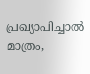പ്രഖ്യാപിച്ചാൽ മാത്രം,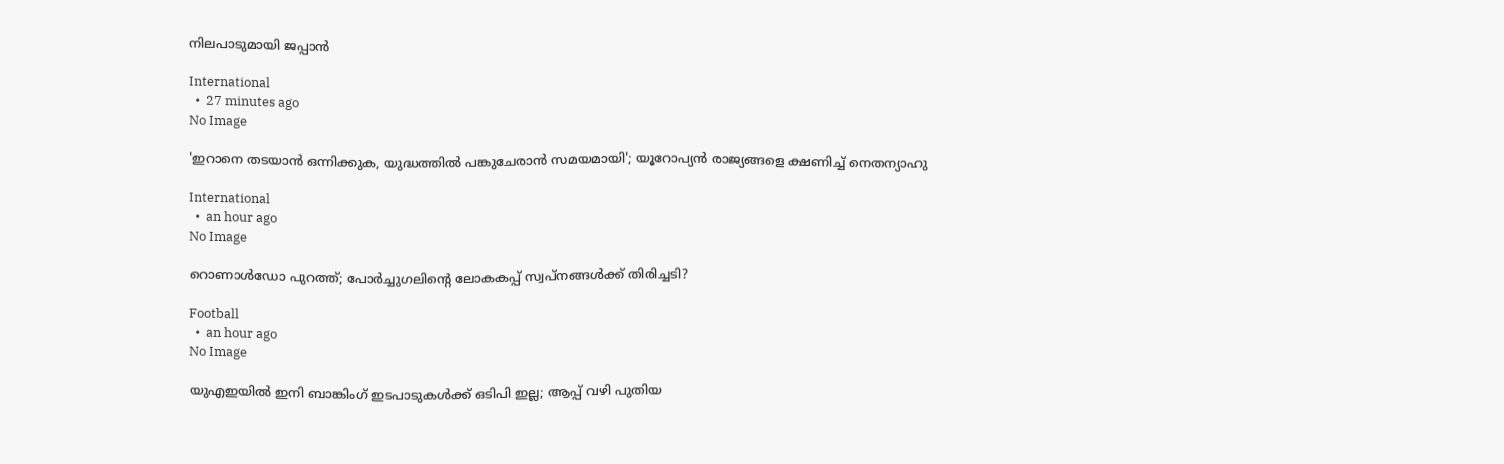നിലപാടുമായി ജപ്പാൻ

International
  •  27 minutes ago
No Image

'ഇറാനെ തടയാൻ ഒന്നിക്കുക, യുദ്ധത്തിൽ പങ്കുചേരാൻ സമയമായി'; യൂറോപ്യൻ രാജ്യങ്ങളെ ക്ഷണിച്ച് നെതന്യാഹു

International
  •  an hour ago
No Image

റൊണാൾഡോ പുറത്ത്; പോർച്ചുഗലിന്റെ ലോകകപ്പ് സ്വപ്നങ്ങൾക്ക് തിരിച്ചടി?

Football
  •  an hour ago
No Image

യുഎഇയിൽ ഇനി ബാങ്കിംഗ് ഇടപാടുകൾക്ക് ഒടിപി ഇല്ല; ആപ്പ് വഴി പുതിയ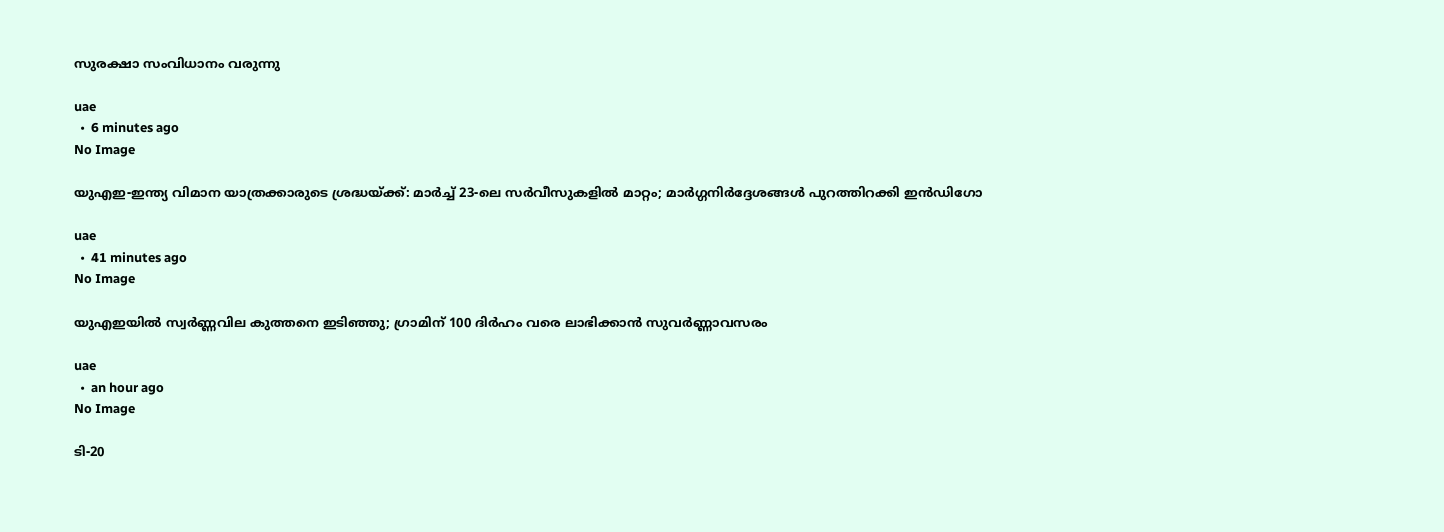സുരക്ഷാ സംവിധാനം വരുന്നു

uae
  •  6 minutes ago
No Image

യുഎഇ-ഇന്ത്യ വിമാന യാത്രക്കാരുടെ ശ്രദ്ധയ്ക്ക്: മാർച്ച് 23-ലെ സർവീസുകളിൽ മാറ്റം; മാർഗ്ഗനിർദ്ദേശങ്ങൾ പുറത്തിറക്കി ഇൻഡിഗോ

uae
  •  41 minutes ago
No Image

യുഎഇയിൽ സ്വർണ്ണവില കുത്തനെ ഇടിഞ്ഞു; ഗ്രാമിന് 100 ദിർഹം വരെ ലാഭിക്കാൻ സുവർണ്ണാവസരം

uae
  •  an hour ago
No Image

ടി-20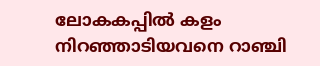ലോകകപ്പിൽ കളം നിറഞ്ഞാടിയവനെ റാഞ്ചി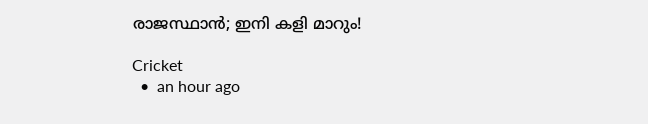രാജസ്ഥാൻ; ഇനി കളി മാറും!

Cricket
  •  an hour ago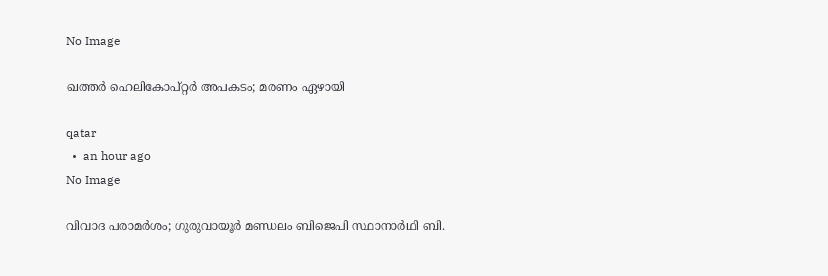No Image

ഖത്തർ ഹെലികോപ്റ്റർ അപകടം; മരണം ഏഴായി

qatar
  •  an hour ago
No Image

വിവാദ പരാമർശം; ഗുരുവായൂർ മണ്ഡലം ബിജെപി സ്ഥാനാർഥി ബി.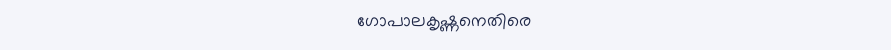ഗോപാലകൃഷ്ണനെതിരെ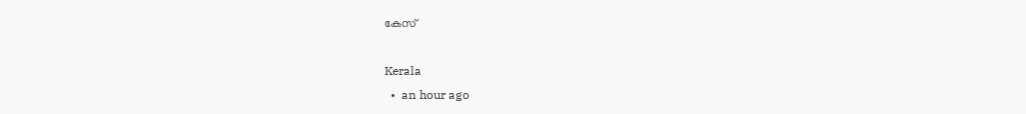കേസ്

Kerala
  •  an hour ago